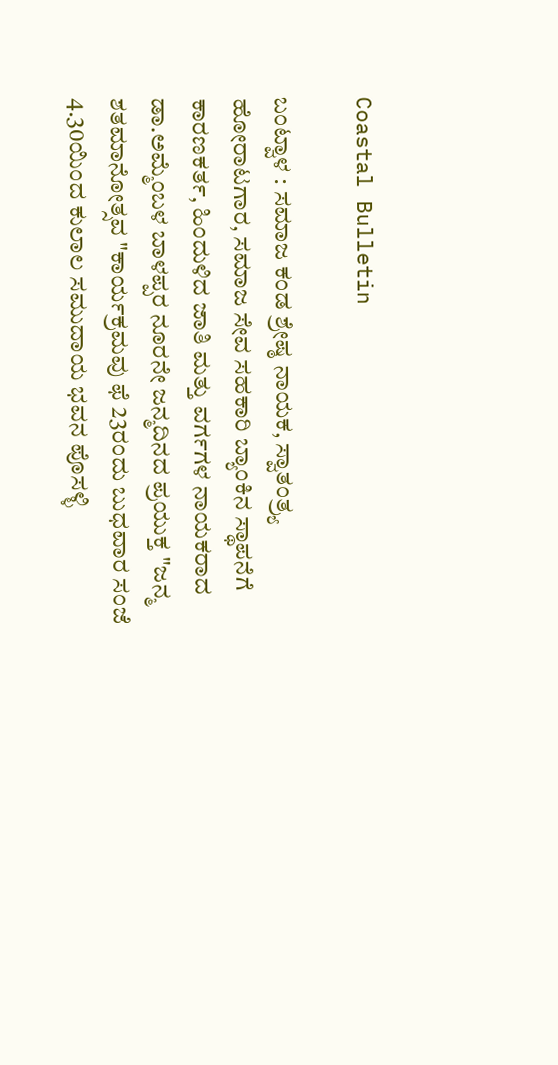Coastal Bulletin

ಬಂಟ್ವಾಳ : ಸಮಾಜ ಕಂಡ ಶ್ರೇಷ್ಠ ನಾಯಕ, ಸ್ವಾತಂತ್ರ್ಯ ಹೋರಾಟಗಾರ, ಸಮಾಜ ಸೇವ ಸಹಕಾರಿ ಬ್ಯಾಂಕಿನ ಸ್ಥಾಪನೆಗೆ ಕಾರಣಕರ್ತ, ಹಿಂದುಳಿದ ಜಾತಿ ಮತ್ತು ವರ್ಗಗಳ ನಾಯಕರಾದ ಡಾ.ಅಮ್ಮೆಂಬಳ ಬಾಳಪ್ಪರ ನೂರನೇ ಜನ್ಮದಿನದ ಪ್ರಯುಕ್ತ "ಜನ್ಮ ಶತಮಾನೋತ್ಸವ "ಕಾರ್ಯಕ್ರಮವು ಫೆ 23ರಂದು ಬುಧವಾರ ಸಂಜೆ 4.30ಯಿಂದ ಕುಲಾಲ ಸಮುದಾಯ ಭವನ ಪೊಸಳ್ಳಿ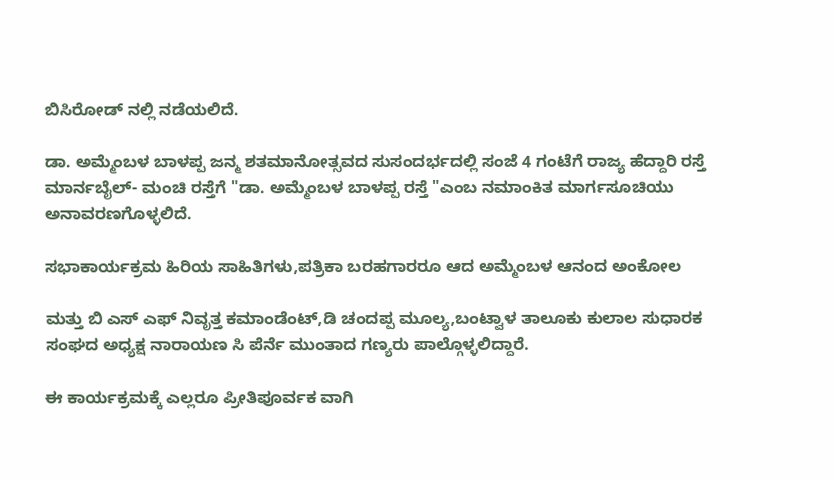ಬಿಸಿರೋಡ್ ನಲ್ಲಿ ನಡೆಯಲಿದೆ.

ಡಾ. ಅಮ್ಮೆಂಬಳ ಬಾಳಪ್ಪ ಜನ್ಮ ಶತಮಾನೋತ್ಸವದ ಸುಸಂದರ್ಭದಲ್ಲಿ ಸಂಜೆ 4 ಗಂಟೆಗೆ ರಾಜ್ಯ ಹೆದ್ದಾರಿ ರಸ್ತೆ ಮಾರ್ನಬೈಲ್- ಮಂಚಿ ರಸ್ತೆಗೆ "ಡಾ. ಅಮ್ಮೆಂಬಳ ಬಾಳಪ್ಪ ರಸ್ತೆ "ಎಂಬ ನಮಾಂಕಿತ ಮಾರ್ಗಸೂಚಿಯು ಅನಾವರಣಗೊಳ್ಳಲಿದೆ.

ಸಭಾಕಾರ್ಯಕ್ರಮ ಹಿರಿಯ ಸಾಹಿತಿಗಳು,ಪತ್ರಿಕಾ ಬರಹಗಾರರೂ ಆದ ಅಮ್ಮೆಂಬಳ ಆನಂದ ಅಂಕೋಲ

ಮತ್ತು ಬಿ ಎಸ್ ಎಫ್ ನಿವೃತ್ತ ಕಮಾಂಡೆಂಟ್,ಡಿ ಚಂದಪ್ಪ ಮೂಲ್ಯ,ಬಂಟ್ವಾಳ ತಾಲೂಕು ಕುಲಾಲ ಸುಧಾರಕ ಸಂಘದ ಅಧ್ಯಕ್ಷ ನಾರಾಯಣ ಸಿ ಪೆರ್ನೆ ಮುಂತಾದ ಗಣ್ಯರು ಪಾಲ್ಗೊಳ್ಳಲಿದ್ದಾರೆ.

ಈ ಕಾರ್ಯಕ್ರಮಕ್ಕೆ ಎಲ್ಲರೂ ಪ್ರೀತಿಪೂರ್ವಕ ವಾಗಿ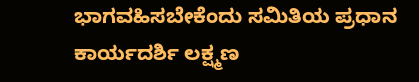ಭಾಗವಹಿಸಬೇಕೆಂದು ಸಮಿತಿಯ ಪ್ರಧಾನ ಕಾರ್ಯದರ್ಶಿ ಲಕ್ಷ್ಮಣ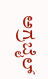ಅಗ್ರಬೈಲ್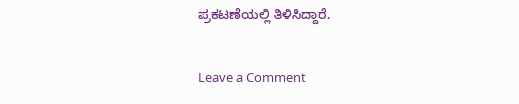ಪ್ರಕಟಣೆಯಲ್ಲಿ ತಿಳಿಸಿದ್ದಾರೆ.

Leave a Comment